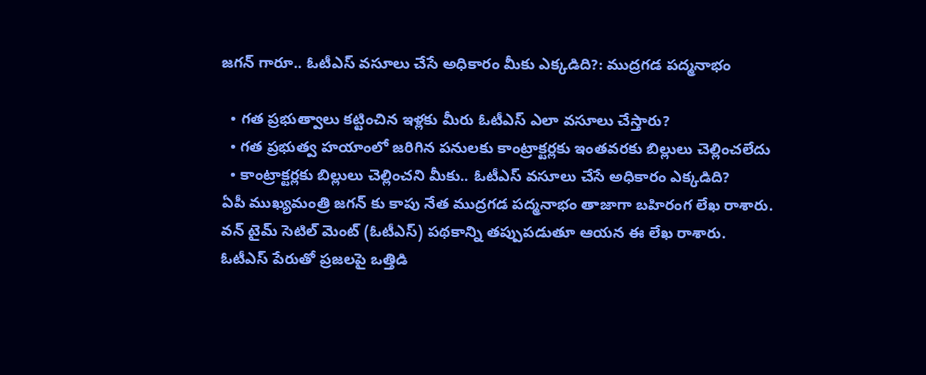జగన్ గారూ.. ఓటీఎస్ వసూలు చేసే అధికారం మీకు ఎక్క‌డిది?: ముద్రగడ పద్మనాభం

  • గత ప్రభుత్వాలు కట్టించిన ఇళ్లకు మీరు ఓటీఎస్ ఎలా వసూలు చేస్తారు?
  • గత ప్రభుత్వ హయాంలో జరిగిన పనులకు కాంట్రాక్టర్లకు ఇంతవరకు బిల్లులు చెల్లించలేదు
  • కాంట్రాక్టర్లకు బిల్లులు చెల్లించని మీకు.. ఓటీఎస్ వసూలు చేసే అధికారం ఎక్కడిది?
ఏపీ ముఖ్యమంత్రి జగన్ కు కాపు నేత ముద్రగడ పద్మనాభం తాజాగా బహిరంగ లేఖ రాశారు. వన్ టైమ్ సెటిల్ మెంట్ (ఓటీఎస్) పథకాన్ని తప్పుపడుతూ ఆయన ఈ లేఖ రాశారు. ఓటీఎస్ పేరుతో ప్రజలపై ఒత్తిడి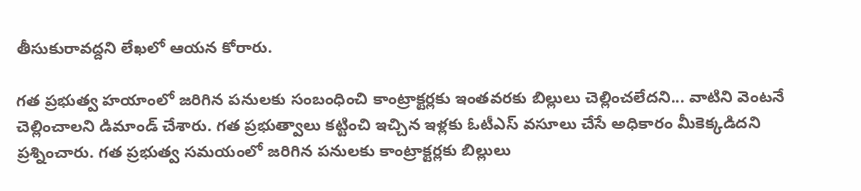తీసుకురావద్దని లేఖలో ఆయన కోరారు.

గత ప్రభుత్వ హయాంలో జరిగిన పనులకు సంబంధించి కాంట్రాక్టర్లకు ఇంతవరకు బిల్లులు చెల్లించలేదని... వాటిని వెంటనే చెల్లించాలని డిమాండ్ చేశారు. గత ప్రభుత్వాలు కట్టించి ఇచ్చిన ఇళ్లకు ఓటీఎస్ వసూలు చేసే అధికారం మీకెక్కడిదని ప్రశ్నించారు. గత ప్రభుత్వ సమయంలో జరిగిన పనులకు కాంట్రాక్టర్లకు బిల్లులు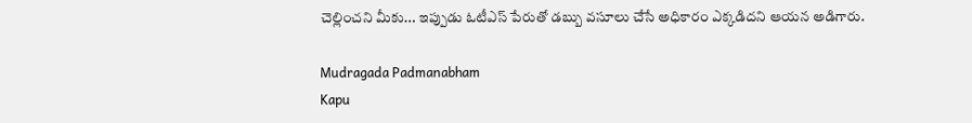చెల్లించని మీకు... ఇప్పుడు ఓటీఎస్ పేరుతో డబ్బు వసూలు చేసే అధికారం ఎక్కడిదని ఆయన అడిగారు.

Mudragada Padmanabham
Kapu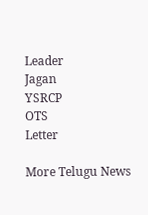Leader
Jagan
YSRCP
OTS
Letter

More Telugu News